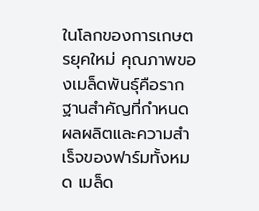ในโลกของการเกษตรยุคใหม่ คุณภาพของเมล็ดพันธุ์คือรากฐานสำคัญที่กำหนดผลผลิตและความสำเร็จของฟาร์มทั้งหมด เมล็ด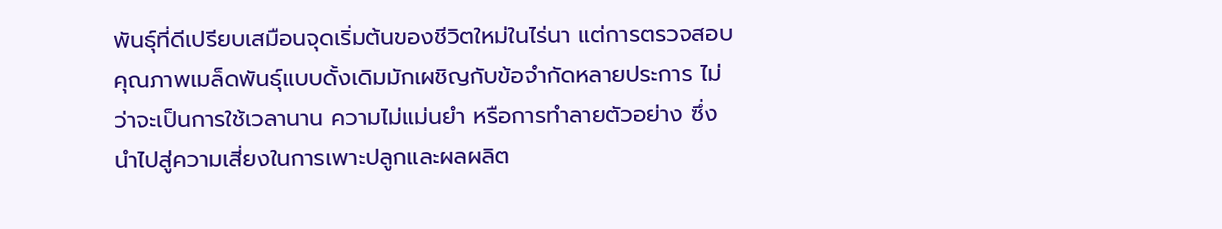พันธุ์ที่ดีเปรียบเสมือนจุดเริ่มต้นของชีวิตใหม่ในไร่นา แต่การตรวจสอบคุณภาพเมล็ดพันธุ์แบบดั้งเดิมมักเผชิญกับข้อจำกัดหลายประการ ไม่ว่าจะเป็นการใช้เวลานาน ความไม่แม่นยำ หรือการทำลายตัวอย่าง ซึ่งนำไปสู่ความเสี่ยงในการเพาะปลูกและผลผลิต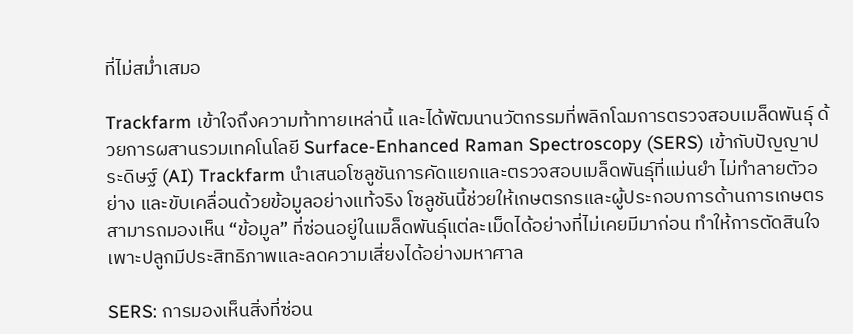ที่ไม่สม่ำเสมอ

Trackfarm เข้าใจถึงความท้าทายเหล่านี้ และได้พัฒนานวัตกรรมที่พลิกโฉมการตรวจสอบเมล็ดพันธุ์ ด้วยการผสานรวมเทคโนโลยี Surface-Enhanced Raman Spectroscopy (SERS) เข้ากับปัญญาประดิษฐ์ (AI) Trackfarm นำเสนอโซลูชันการคัดแยกและตรวจสอบเมล็ดพันธุ์ที่แม่นยำ ไม่ทำลายตัวอย่าง และขับเคลื่อนด้วยข้อมูลอย่างแท้จริง โซลูชันนี้ช่วยให้เกษตรกรและผู้ประกอบการด้านการเกษตรสามารถมองเห็น “ข้อมูล” ที่ซ่อนอยู่ในเมล็ดพันธุ์แต่ละเม็ดได้อย่างที่ไม่เคยมีมาก่อน ทำให้การตัดสินใจเพาะปลูกมีประสิทธิภาพและลดความเสี่ยงได้อย่างมหาศาล

SERS: การมองเห็นสิ่งที่ซ่อน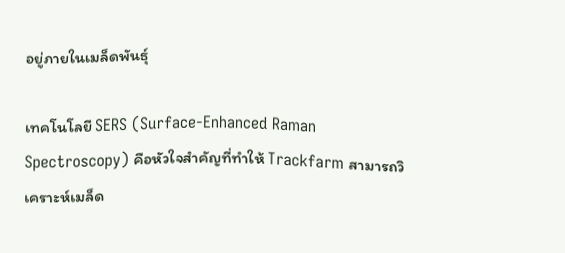อยู่ภายในเมล็ดพันธุ์

เทคโนโลยี SERS (Surface-Enhanced Raman Spectroscopy) คือหัวใจสำคัญที่ทำให้ Trackfarm สามารถวิเคราะห์เมล็ด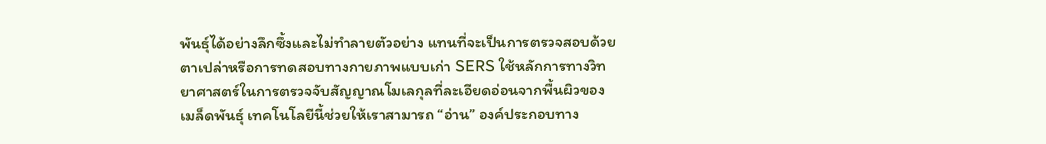พันธุ์ได้อย่างลึกซึ้งและไม่ทำลายตัวอย่าง แทนที่จะเป็นการตรวจสอบด้วยตาเปล่าหรือการทดสอบทางกายภาพแบบเก่า SERS ใช้หลักการทางวิทยาศาสตร์ในการตรวจจับสัญญาณโมเลกุลที่ละเอียดอ่อนจากพื้นผิวของเมล็ดพันธุ์ เทคโนโลยีนี้ช่วยให้เราสามารถ “อ่าน” องค์ประกอบทาง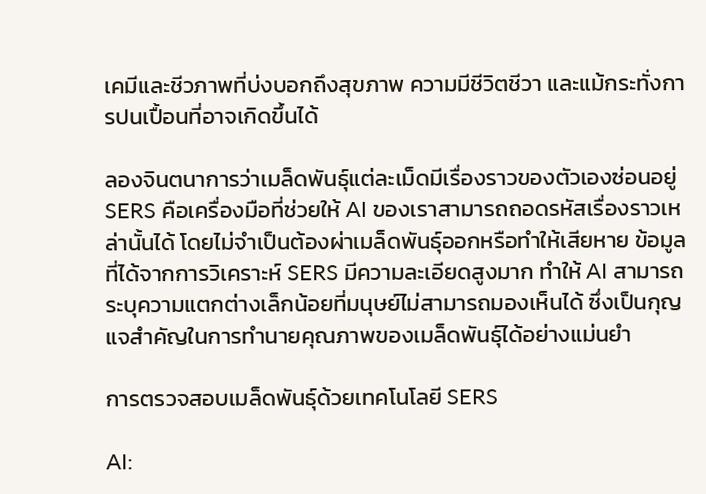เคมีและชีวภาพที่บ่งบอกถึงสุขภาพ ความมีชีวิตชีวา และแม้กระทั่งการปนเปื้อนที่อาจเกิดขึ้นได้

ลองจินตนาการว่าเมล็ดพันธุ์แต่ละเม็ดมีเรื่องราวของตัวเองซ่อนอยู่ SERS คือเครื่องมือที่ช่วยให้ AI ของเราสามารถถอดรหัสเรื่องราวเหล่านั้นได้ โดยไม่จำเป็นต้องผ่าเมล็ดพันธุ์ออกหรือทำให้เสียหาย ข้อมูลที่ได้จากการวิเคราะห์ SERS มีความละเอียดสูงมาก ทำให้ AI สามารถระบุความแตกต่างเล็กน้อยที่มนุษย์ไม่สามารถมองเห็นได้ ซึ่งเป็นกุญแจสำคัญในการทำนายคุณภาพของเมล็ดพันธุ์ได้อย่างแม่นยำ

การตรวจสอบเมล็ดพันธุ์ด้วยเทคโนโลยี SERS

AI: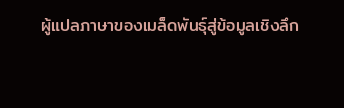ผู้แปลภาษาของเมล็ดพันธุ์สู่ข้อมูลเชิงลึก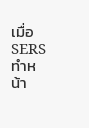เมื่อ SERS ทำหน้า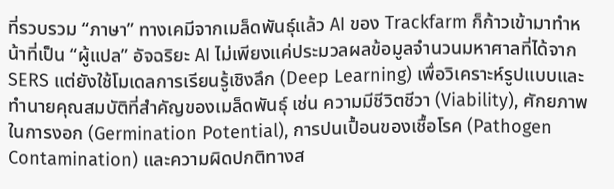ที่รวบรวม “ภาษา” ทางเคมีจากเมล็ดพันธุ์แล้ว AI ของ Trackfarm ก็ก้าวเข้ามาทำหน้าที่เป็น “ผู้แปล” อัจฉริยะ AI ไม่เพียงแค่ประมวลผลข้อมูลจำนวนมหาศาลที่ได้จาก SERS แต่ยังใช้โมเดลการเรียนรู้เชิงลึก (Deep Learning) เพื่อวิเคราะห์รูปแบบและทำนายคุณสมบัติที่สำคัญของเมล็ดพันธุ์ เช่น ความมีชีวิตชีวา (Viability), ศักยภาพในการงอก (Germination Potential), การปนเปื้อนของเชื้อโรค (Pathogen Contamination) และความผิดปกติทางส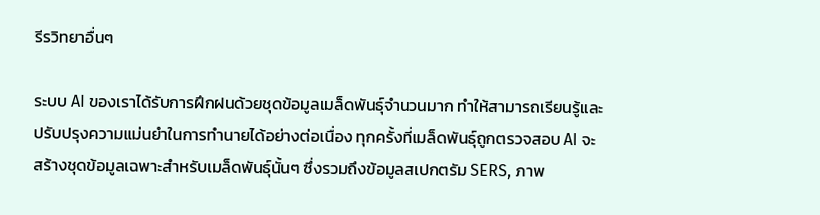รีรวิทยาอื่นๆ

ระบบ AI ของเราได้รับการฝึกฝนด้วยชุดข้อมูลเมล็ดพันธุ์จำนวนมาก ทำให้สามารถเรียนรู้และปรับปรุงความแม่นยำในการทำนายได้อย่างต่อเนื่อง ทุกครั้งที่เมล็ดพันธุ์ถูกตรวจสอบ AI จะสร้างชุดข้อมูลเฉพาะสำหรับเมล็ดพันธุ์นั้นๆ ซึ่งรวมถึงข้อมูลสเปกตรัม SERS, ภาพ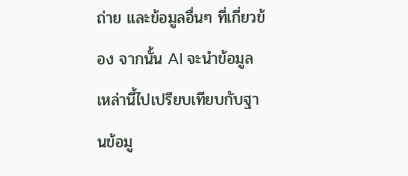ถ่าย และข้อมูลอื่นๆ ที่เกี่ยวข้อง จากนั้น AI จะนำข้อมูลเหล่านี้ไปเปรียบเทียบกับฐานข้อมู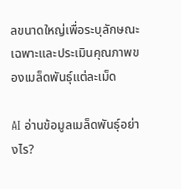ลขนาดใหญ่เพื่อระบุลักษณะเฉพาะและประเมินคุณภาพของเมล็ดพันธุ์แต่ละเม็ด

AI อ่านข้อมูลเมล็ดพันธุ์อย่างไร?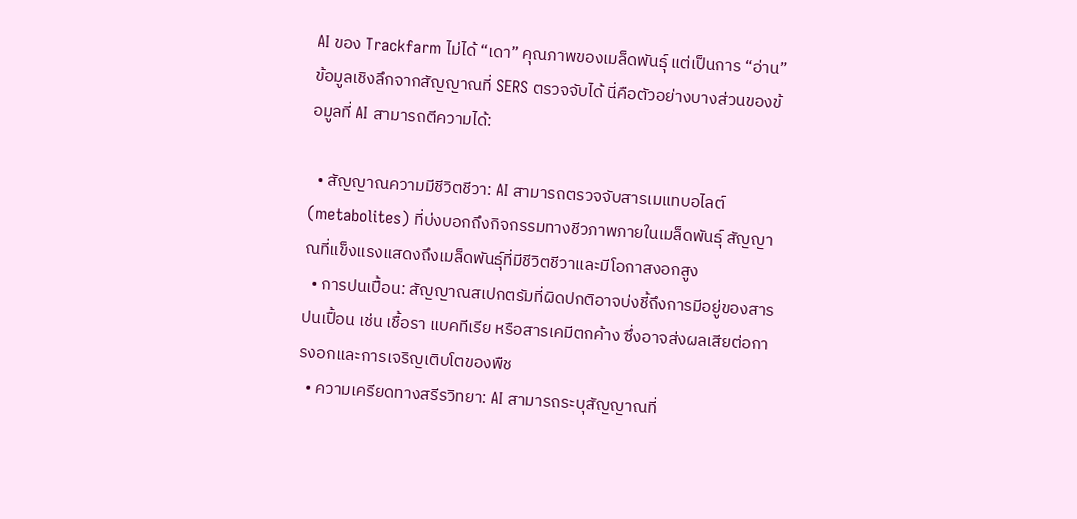AI ของ Trackfarm ไม่ได้ “เดา” คุณภาพของเมล็ดพันธุ์ แต่เป็นการ “อ่าน” ข้อมูลเชิงลึกจากสัญญาณที่ SERS ตรวจจับได้ นี่คือตัวอย่างบางส่วนของข้อมูลที่ AI สามารถตีความได้:

  • สัญญาณความมีชีวิตชีวา: AI สามารถตรวจจับสารเมแทบอไลต์ (metabolites) ที่บ่งบอกถึงกิจกรรมทางชีวภาพภายในเมล็ดพันธุ์ สัญญาณที่แข็งแรงแสดงถึงเมล็ดพันธุ์ที่มีชีวิตชีวาและมีโอกาสงอกสูง
  • การปนเปื้อน: สัญญาณสเปกตรัมที่ผิดปกติอาจบ่งชี้ถึงการมีอยู่ของสารปนเปื้อน เช่น เชื้อรา แบคทีเรีย หรือสารเคมีตกค้าง ซึ่งอาจส่งผลเสียต่อการงอกและการเจริญเติบโตของพืช
  • ความเครียดทางสรีรวิทยา: AI สามารถระบุสัญญาณที่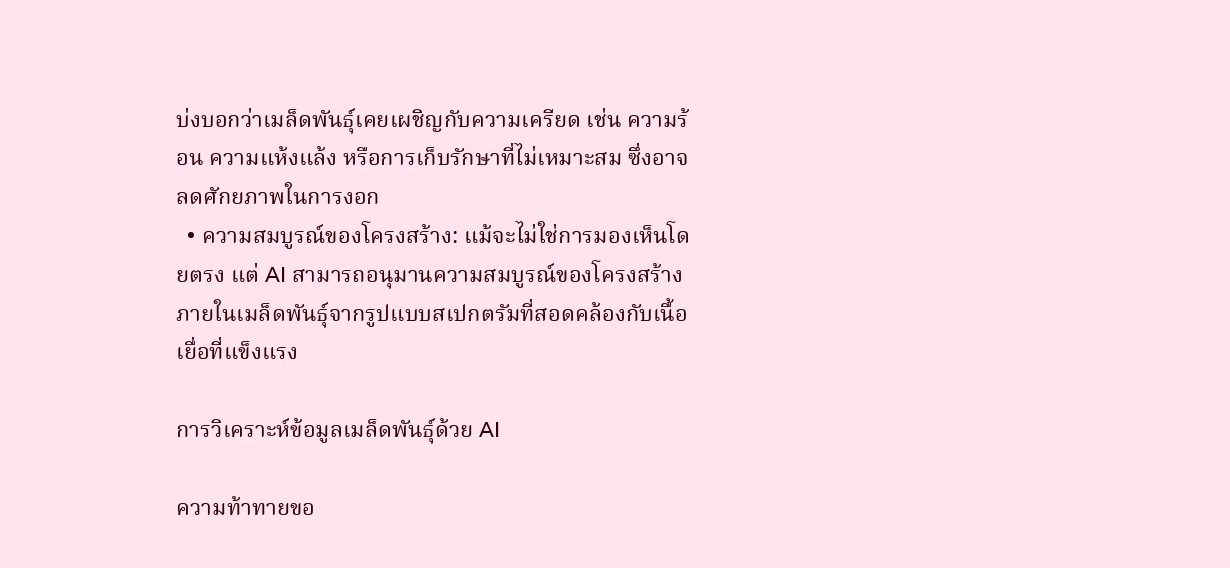บ่งบอกว่าเมล็ดพันธุ์เคยเผชิญกับความเครียด เช่น ความร้อน ความแห้งแล้ง หรือการเก็บรักษาที่ไม่เหมาะสม ซึ่งอาจลดศักยภาพในการงอก
  • ความสมบูรณ์ของโครงสร้าง: แม้จะไม่ใช่การมองเห็นโดยตรง แต่ AI สามารถอนุมานความสมบูรณ์ของโครงสร้างภายในเมล็ดพันธุ์จากรูปแบบสเปกตรัมที่สอดคล้องกับเนื้อเยื่อที่แข็งแรง

การวิเคราะห์ข้อมูลเมล็ดพันธุ์ด้วย AI

ความท้าทายขอ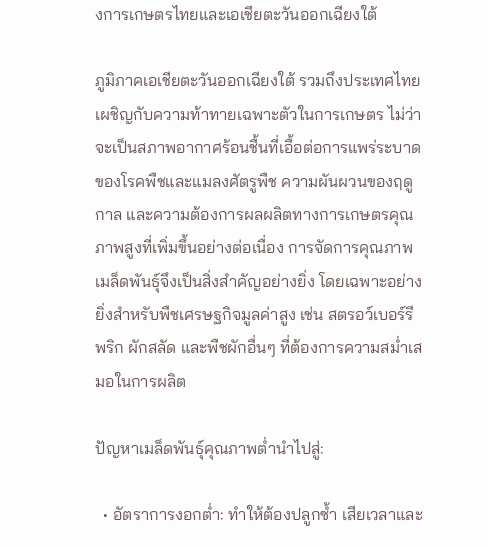งการเกษตรไทยและเอเชียตะวันออกเฉียงใต้

ภูมิภาคเอเชียตะวันออกเฉียงใต้ รวมถึงประเทศไทย เผชิญกับความท้าทายเฉพาะตัวในการเกษตร ไม่ว่าจะเป็นสภาพอากาศร้อนชื้นที่เอื้อต่อการแพร่ระบาดของโรคพืชและแมลงศัตรูพืช ความผันผวนของฤดูกาล และความต้องการผลผลิตทางการเกษตรคุณภาพสูงที่เพิ่มขึ้นอย่างต่อเนื่อง การจัดการคุณภาพเมล็ดพันธุ์จึงเป็นสิ่งสำคัญอย่างยิ่ง โดยเฉพาะอย่างยิ่งสำหรับพืชเศรษฐกิจมูลค่าสูง เช่น สตรอว์เบอร์รี พริก ผักสลัด และพืชผักอื่นๆ ที่ต้องการความสม่ำเสมอในการผลิต

ปัญหาเมล็ดพันธุ์คุณภาพต่ำนำไปสู่:

  • อัตราการงอกต่ำ: ทำให้ต้องปลูกซ้ำ เสียเวลาและ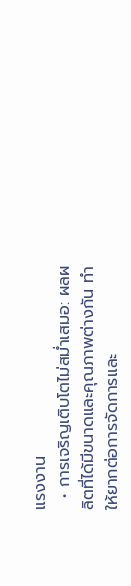แรงงาน
  • การเจริญเติบโตไม่สม่ำเสมอ: ผลผลิตที่ได้มีขนาดและคุณภาพต่างกัน ทำให้ยากต่อการจัดการและ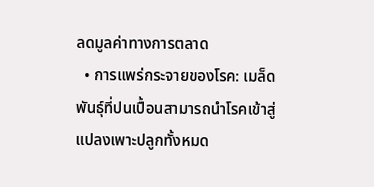ลดมูลค่าทางการตลาด
  • การแพร่กระจายของโรค: เมล็ดพันธุ์ที่ปนเปื้อนสามารถนำโรคเข้าสู่แปลงเพาะปลูกทั้งหมด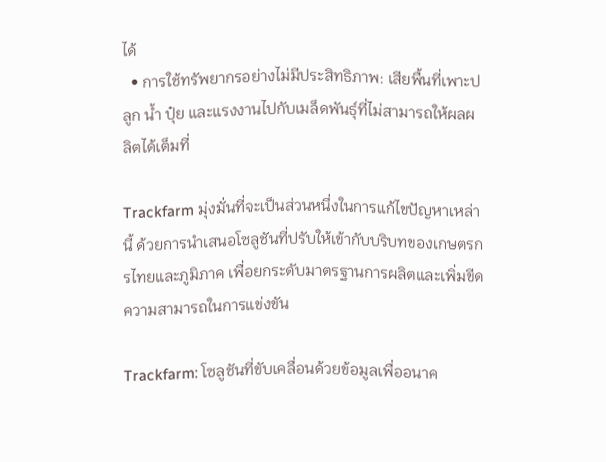ได้
  • การใช้ทรัพยากรอย่างไม่มีประสิทธิภาพ: เสียพื้นที่เพาะปลูก น้ำ ปุ๋ย และแรงงานไปกับเมล็ดพันธุ์ที่ไม่สามารถให้ผลผลิตได้เต็มที่

Trackfarm มุ่งมั่นที่จะเป็นส่วนหนึ่งในการแก้ไขปัญหาเหล่านี้ ด้วยการนำเสนอโซลูชันที่ปรับให้เข้ากับบริบทของเกษตรกรไทยและภูมิภาค เพื่อยกระดับมาตรฐานการผลิตและเพิ่มขีดความสามารถในการแข่งขัน

Trackfarm: โซลูชันที่ขับเคลื่อนด้วยข้อมูลเพื่ออนาค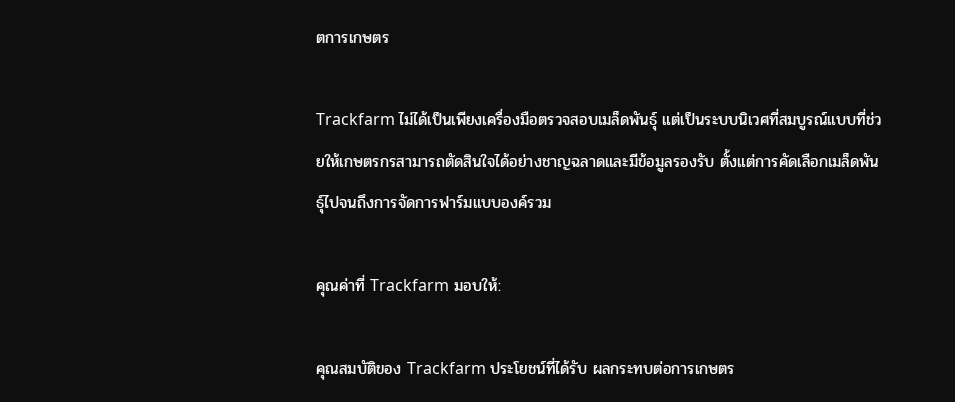ตการเกษตร

Trackfarm ไม่ได้เป็นเพียงเครื่องมือตรวจสอบเมล็ดพันธุ์ แต่เป็นระบบนิเวศที่สมบูรณ์แบบที่ช่วยให้เกษตรกรสามารถตัดสินใจได้อย่างชาญฉลาดและมีข้อมูลรองรับ ตั้งแต่การคัดเลือกเมล็ดพันธุ์ไปจนถึงการจัดการฟาร์มแบบองค์รวม

คุณค่าที่ Trackfarm มอบให้:

คุณสมบัติของ Trackfarm ประโยชน์ที่ได้รับ ผลกระทบต่อการเกษตร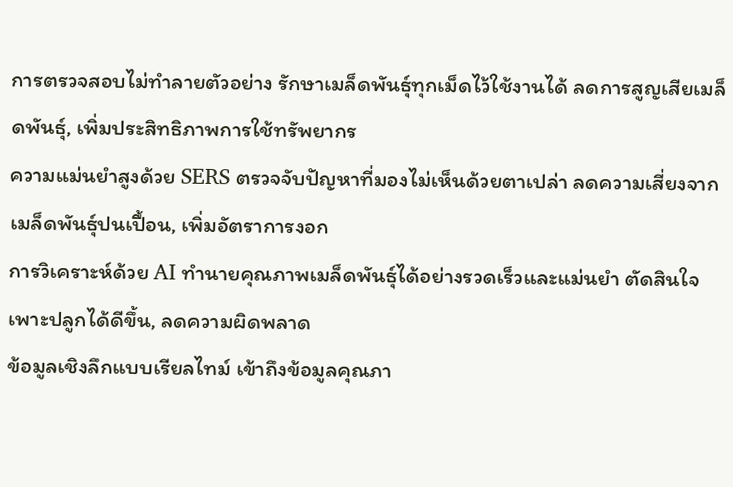การตรวจสอบไม่ทำลายตัวอย่าง รักษาเมล็ดพันธุ์ทุกเม็ดไว้ใช้งานได้ ลดการสูญเสียเมล็ดพันธุ์, เพิ่มประสิทธิภาพการใช้ทรัพยากร
ความแม่นยำสูงด้วย SERS ตรวจจับปัญหาที่มองไม่เห็นด้วยตาเปล่า ลดความเสี่ยงจากเมล็ดพันธุ์ปนเปื้อน, เพิ่มอัตราการงอก
การวิเคราะห์ด้วย AI ทำนายคุณภาพเมล็ดพันธุ์ได้อย่างรวดเร็วและแม่นยำ ตัดสินใจเพาะปลูกได้ดีขึ้น, ลดความผิดพลาด
ข้อมูลเชิงลึกแบบเรียลไทม์ เข้าถึงข้อมูลคุณภา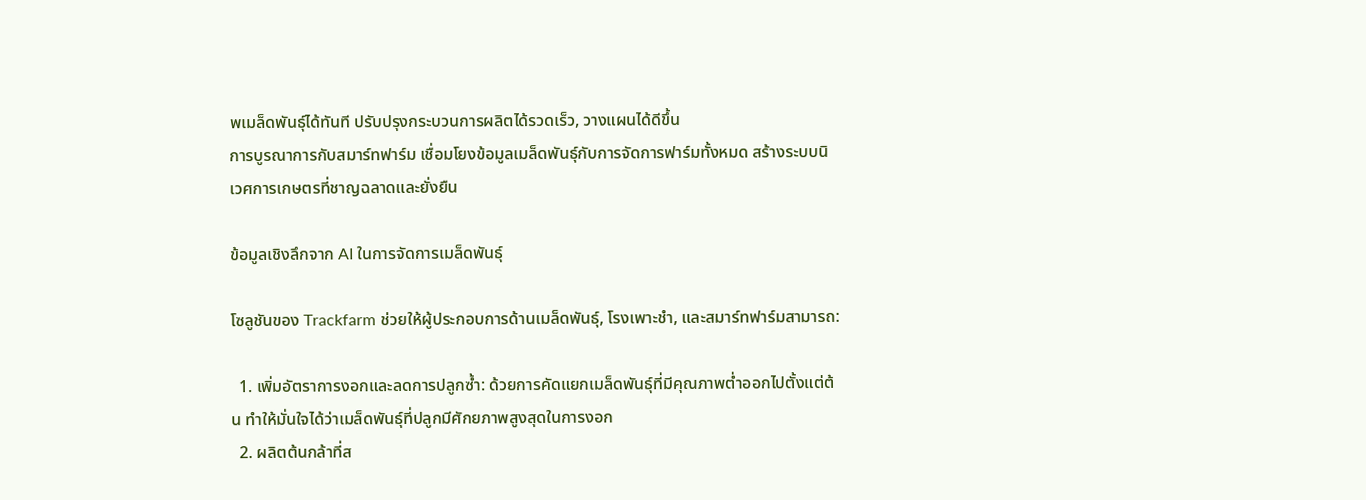พเมล็ดพันธุ์ได้ทันที ปรับปรุงกระบวนการผลิตได้รวดเร็ว, วางแผนได้ดีขึ้น
การบูรณาการกับสมาร์ทฟาร์ม เชื่อมโยงข้อมูลเมล็ดพันธุ์กับการจัดการฟาร์มทั้งหมด สร้างระบบนิเวศการเกษตรที่ชาญฉลาดและยั่งยืน

ข้อมูลเชิงลึกจาก AI ในการจัดการเมล็ดพันธุ์

โซลูชันของ Trackfarm ช่วยให้ผู้ประกอบการด้านเมล็ดพันธุ์, โรงเพาะชำ, และสมาร์ทฟาร์มสามารถ:

  1. เพิ่มอัตราการงอกและลดการปลูกซ้ำ: ด้วยการคัดแยกเมล็ดพันธุ์ที่มีคุณภาพต่ำออกไปตั้งแต่ต้น ทำให้มั่นใจได้ว่าเมล็ดพันธุ์ที่ปลูกมีศักยภาพสูงสุดในการงอก
  2. ผลิตต้นกล้าที่ส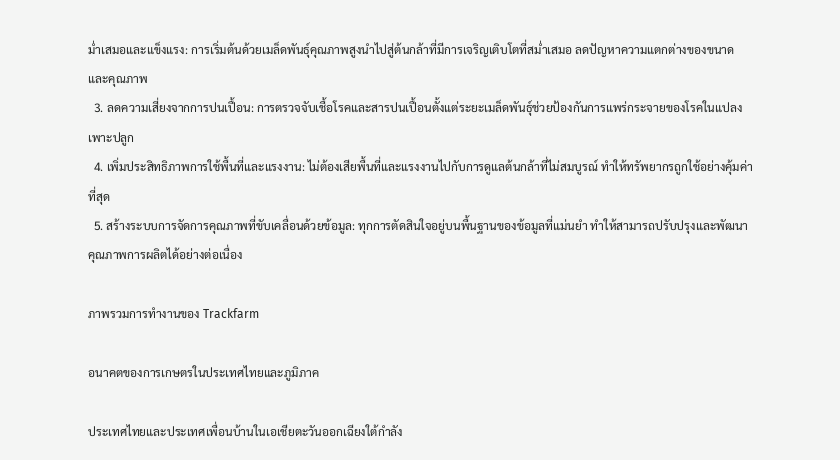ม่ำเสมอและแข็งแรง: การเริ่มต้นด้วยเมล็ดพันธุ์คุณภาพสูงนำไปสู่ต้นกล้าที่มีการเจริญเติบโตที่สม่ำเสมอ ลดปัญหาความแตกต่างของขนาดและคุณภาพ
  3. ลดความเสี่ยงจากการปนเปื้อน: การตรวจจับเชื้อโรคและสารปนเปื้อนตั้งแต่ระยะเมล็ดพันธุ์ช่วยป้องกันการแพร่กระจายของโรคในแปลงเพาะปลูก
  4. เพิ่มประสิทธิภาพการใช้พื้นที่และแรงงาน: ไม่ต้องเสียพื้นที่และแรงงานไปกับการดูแลต้นกล้าที่ไม่สมบูรณ์ ทำให้ทรัพยากรถูกใช้อย่างคุ้มค่าที่สุด
  5. สร้างระบบการจัดการคุณภาพที่ขับเคลื่อนด้วยข้อมูล: ทุกการตัดสินใจอยู่บนพื้นฐานของข้อมูลที่แม่นยำ ทำให้สามารถปรับปรุงและพัฒนาคุณภาพการผลิตได้อย่างต่อเนื่อง

ภาพรวมการทำงานของ Trackfarm

อนาคตของการเกษตรในประเทศไทยและภูมิภาค

ประเทศไทยและประเทศเพื่อนบ้านในเอเชียตะวันออกเฉียงใต้กำลัง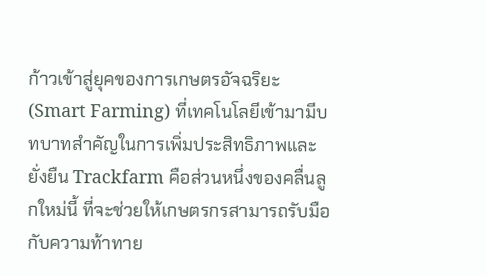ก้าวเข้าสู่ยุคของการเกษตรอัจฉริยะ (Smart Farming) ที่เทคโนโลยีเข้ามามีบทบาทสำคัญในการเพิ่มประสิทธิภาพและยั่งยืน Trackfarm คือส่วนหนึ่งของคลื่นลูกใหม่นี้ ที่จะช่วยให้เกษตรกรสามารถรับมือกับความท้าทาย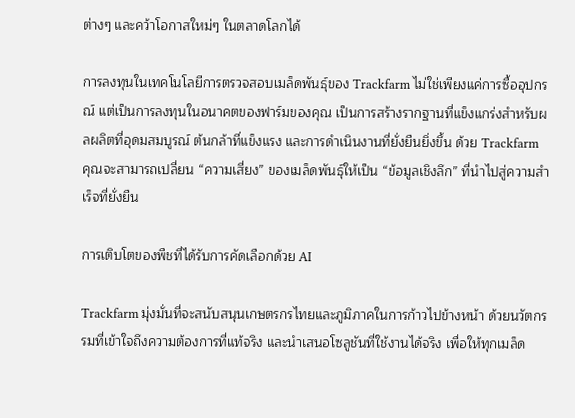ต่างๆ และคว้าโอกาสใหม่ๆ ในตลาดโลกได้

การลงทุนในเทคโนโลยีการตรวจสอบเมล็ดพันธุ์ของ Trackfarm ไม่ใช่เพียงแค่การซื้ออุปกรณ์ แต่เป็นการลงทุนในอนาคตของฟาร์มของคุณ เป็นการสร้างรากฐานที่แข็งแกร่งสำหรับผลผลิตที่อุดมสมบูรณ์ ต้นกล้าที่แข็งแรง และการดำเนินงานที่ยั่งยืนยิ่งขึ้น ด้วย Trackfarm คุณจะสามารถเปลี่ยน “ความเสี่ยง” ของเมล็ดพันธุ์ให้เป็น “ข้อมูลเชิงลึก” ที่นำไปสู่ความสำเร็จที่ยั่งยืน

การเติบโตของพืชที่ได้รับการคัดเลือกด้วย AI

Trackfarm มุ่งมั่นที่จะสนับสนุนเกษตรกรไทยและภูมิภาคในการก้าวไปข้างหน้า ด้วยนวัตกรรมที่เข้าใจถึงความต้องการที่แท้จริง และนำเสนอโซลูชันที่ใช้งานได้จริง เพื่อให้ทุกเมล็ด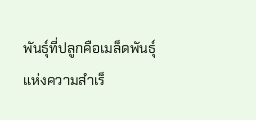พันธุ์ที่ปลูกคือเมล็ดพันธุ์แห่งความสำเร็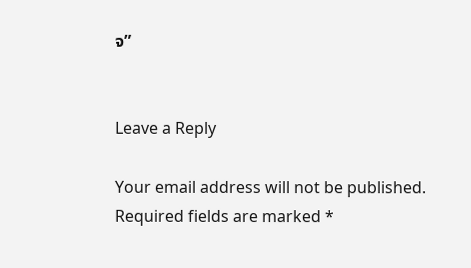จ”


Leave a Reply

Your email address will not be published. Required fields are marked *